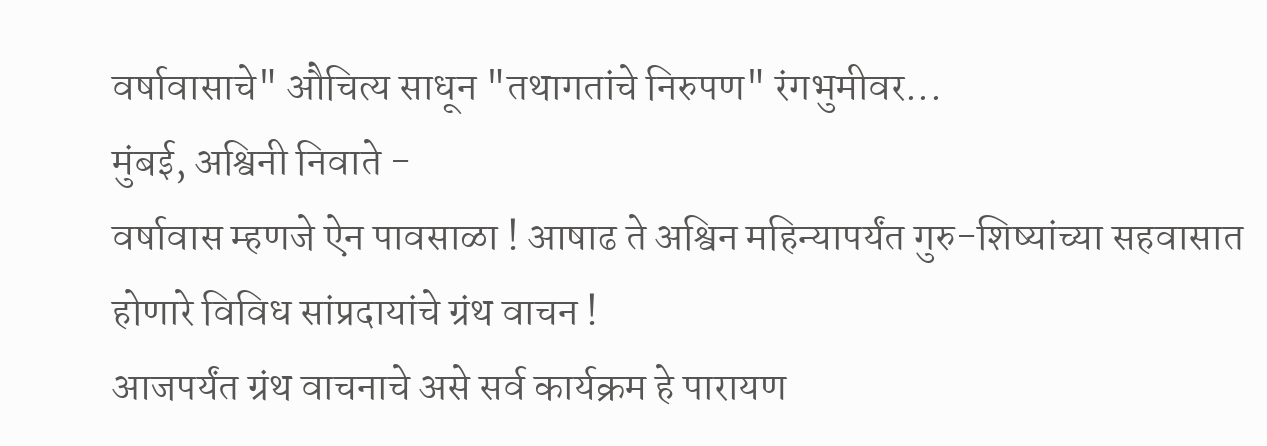वर्षावासाचे" औचित्य साधून "तथागतांचे निरुपण" रंगभुमीवर...
मुंबई, अश्विनी निवाते -
वर्षावास म्हणजे ऐन पावसाळा ! आषाढ ते अश्विन महिन्यापर्यंत गुरु-शिष्यांच्या सहवासात होणारे विविध सांप्रदायांचे ग्रंथ वाचन !
आजपर्यंत ग्रंथ वाचनाचे असे सर्व कार्यक्रम हे पारायण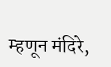म्हणून मंदिरे,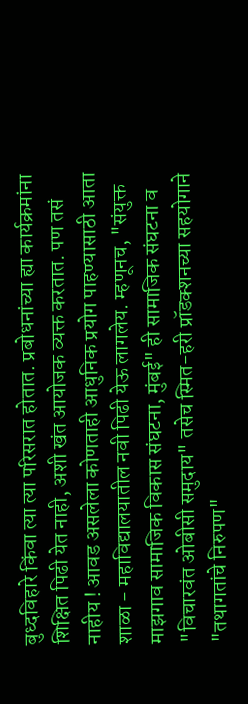बुध्दविहारे किंवा त्या त्या परिसरात होतात. प्रबोधनांच्या ह्या कार्यक्रमांना शिक्षित पिढी येत नाही, अशी खंत आयोजक व्यक्त करतात. पण तसं नाहीय ! आवड असलेला कोणताही आधुनिक प्रयोग पाहण्यासाठी आता शाळा - महाविद्यालयातील नवी पिढी येऊ लागलेय. म्हणूनच, "संयुक्त माझगाव सामाजिक विकास संघटना, मुंबई" ही सामाजिक संघटना व "विचारवंत ओबीसी समुदाय" तसेच स्मित-हरी प्रॉडक्शनच्या सहयोगाने "तथागतांचे निरुपण"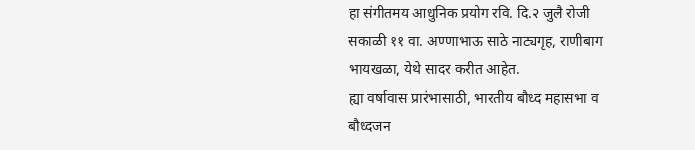हा संगीतमय आधुनिक प्रयोग रवि. दि.२ जुलै रोजी सकाळी ११ वा. अण्णाभाऊ साठे नाट्यगृह, राणीबाग भायखळा, येथे सादर करीत आहेत.
ह्या वर्षावास प्रारंभासाठी, भारतीय बौध्द महासभा व बौध्दजन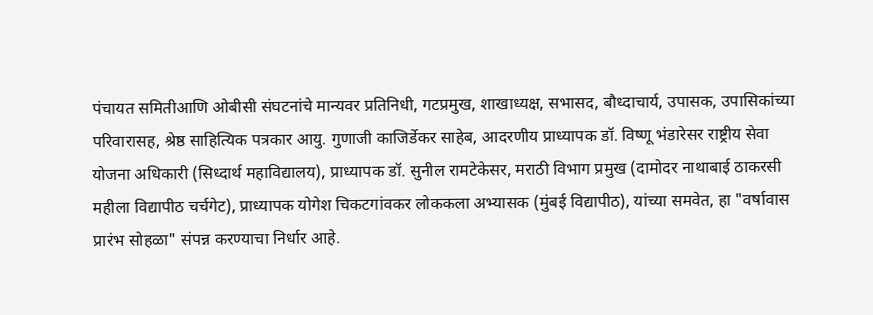पंचायत समितीआणि ओबीसी संघटनांचे मान्यवर प्रतिनिधी, गटप्रमुख, शाखाध्यक्ष, सभासद, बौध्दाचार्य, उपासक, उपासिकांच्या परिवारासह, श्रेष्ठ साहित्यिक पत्रकार आयु. गुणाजी काजिर्डेकर साहेब, आदरणीय प्राध्यापक डॉ. विष्णू भंडारेसर राष्ट्रीय सेवा योजना अधिकारी (सिध्दार्थ महाविद्यालय), प्राध्यापक डॉ. सुनील रामटेकेसर, मराठी विभाग प्रमुख (दामोदर नाथाबाई ठाकरसी महीला विद्यापीठ चर्चगेट), प्राध्यापक योगेश चिकटगांवकर लोककला अभ्यासक (मुंबई विद्यापीठ), यांच्या समवेत, हा "वर्षावास प्रारंभ सोहळा" संपन्न करण्याचा निर्धार आहे.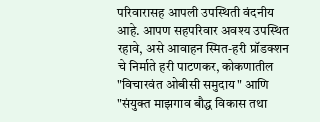परिवारासह आपली उपस्थिती वंदनीय आहे. आपण सहपरिवार अवश्य उपस्थित रहावे, असे आवाहन स्मित-हरी प्रॉडक्शन चे निर्माते हरी पाटणकर, कोकणातील "विचारवंत ओबीसी समुदाय" आणि "संयुक्त माझगाव बौद्ध विकास तथा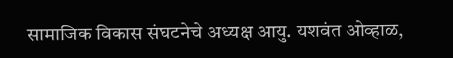सामाजिक विकास संघटनेचे अध्यक्ष आयु. यशवंत ओव्हाळ,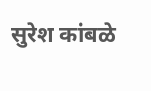सुरेश कांबळे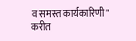व समस्त कार्यकारिणी" करीत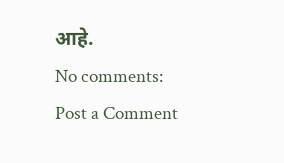आहे.
No comments:
Post a Comment